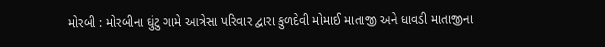મોરબી : મોરબીના ઘુંટુ ગામે આત્રેસા પરિવાર દ્વારા કુળદેવી મોમાઈ માતાજી અને ધાવડી માતાજીના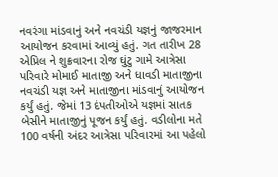નવરંગા માંડવાનું અને નવચંડી યજ્ઞનું જાજરમાન આયોજન કરવામાં આવ્યું હતું. ગત તારીખ 28 એપ્રિલ ને શુક્રવારના રોજ ઘુંટુ ગામે આત્રેસા પરિવારે મોમાઈ માતાજી અને ધાવડી માતાજીના નવચંડી યજ્ઞ અને માતાજીના માંડવાનું આયોજન કર્યું હતું. જેમાં 13 દંપતીઓએ યજ્ઞમાં સાતક બેસીને માતાજીનું પૂજન કર્યું હતું. વડીલોના મતે 100 વર્ષની અંદર આત્રેસા પરિવારમાં આ પહેલો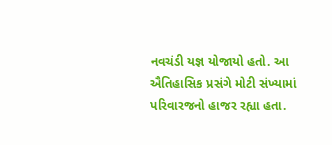નવચંડી યજ્ઞ યોજાયો હતો. આ ઐતિહાસિક પ્રસંગે મોટી સંખ્યામાં પરિવારજનો હાજર રહ્યા હતા.